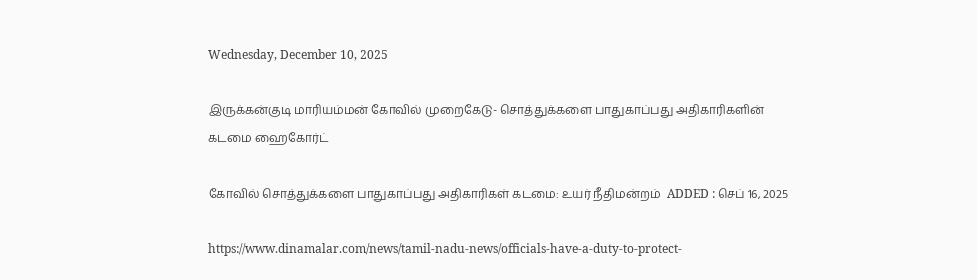Wednesday, December 10, 2025

இருக்கன்குடி மாரியம்மன் கோவில் முறைகேடு- சொத்துக்களை பாதுகாப்பது அதிகாரிகளின் கடமை ஹைகோர்ட்

கோவில் சொத்துக்களை பாதுகாப்பது அதிகாரிகள் கடமை: உயர் நீதிமன்றம்  ADDED : செப் 16, 2025

https://www.dinamalar.com/news/tamil-nadu-news/officials-have-a-duty-to-protect-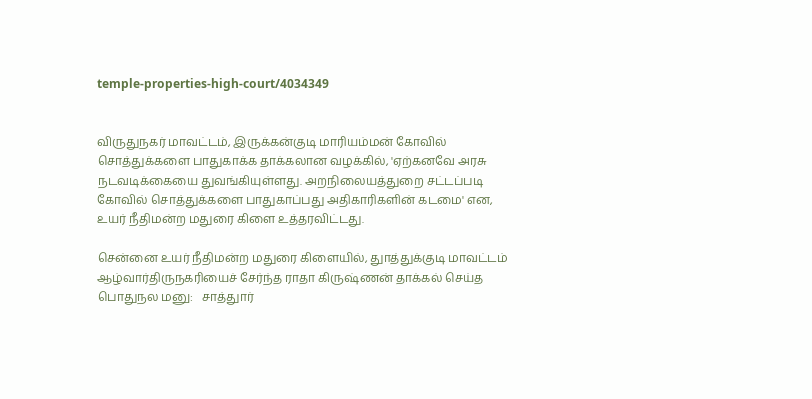temple-properties-high-court/4034349


விருதுநகர் மாவட்டம், இருக்கன்குடி மாரியம்மன் கோவில் சொத்துக்களை பாதுகாக்க தாக்கலான வழக்கில், 'ஏற்கனவே அரசு நடவடிக்கையை துவங்கியுள்ளது. அறநிலையத்துறை சட்டப்படி கோவில் சொத்துக்களை பாதுகாப்பது அதிகாரிகளின் கடமை' என, உயர் நீதிமன்ற மதுரை கிளை உத்தரவிட்டது.

சென்னை உயர் நீதிமன்ற மதுரை கிளையில், துாத்துக்குடி மாவட்டம் ஆழ்வார்திருநகரியைச் சேர்ந்த ராதா கிருஷ்ணன் தாக்கல் செய்த பொதுநல மனு:   சாத்துார்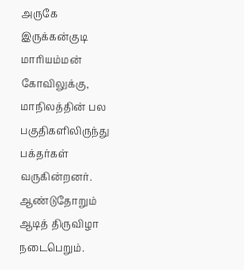அருகே இருக்கன்குடி மாரியம்மன் கோவிலுக்கு, மாநிலத்தின் பல பகுதிகளிலிருந்து பக்தர்கள் வருகின்றனர். ஆண்டுதோறும் ஆடித் திருவிழா நடைபெறும்.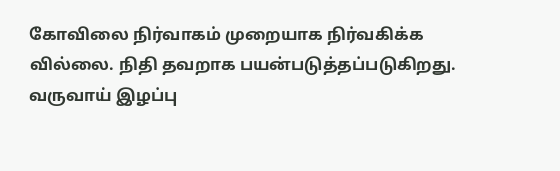கோவிலை நிர்வாகம் முறையாக நிர்வகிக்க வில்லை. நிதி தவறாக பயன்படுத்தப்படுகிறது. வருவாய் இழப்பு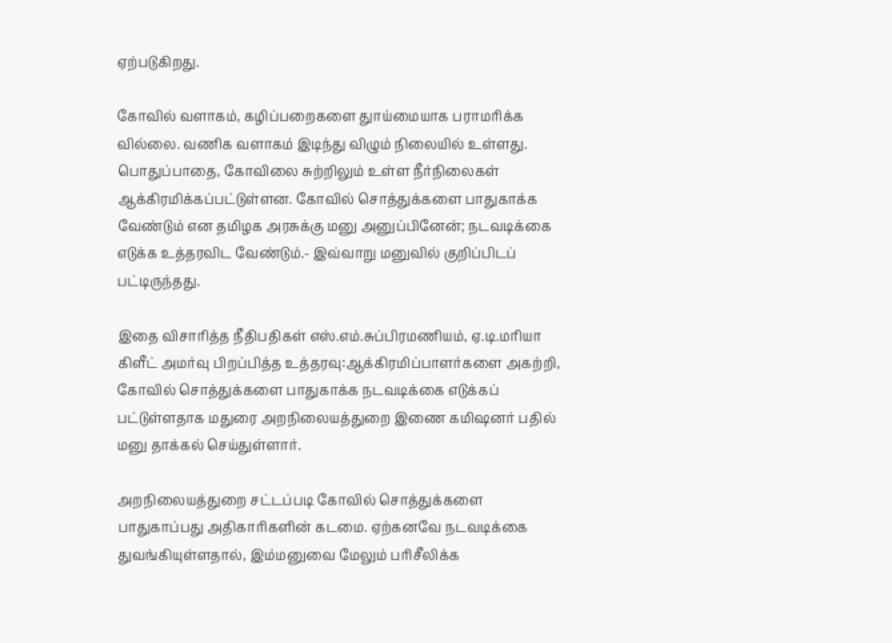ஏற்படுகிறது.

கோவில் வளாகம், கழிப்பறைகளை துாய்மையாக பராமரிக்க வில்லை. வணிக வளாகம் இடிந்து விழும் நிலையில் உள்ளது. பொதுப்பாதை, கோவிலை சுற்றிலும் உள்ள நீர்நிலைகள் ஆக்கிரமிக்கப்பட்டுள்ளன. கோவில் சொத்துக்களை பாதுகாக்க வேண்டும் என தமிழக அரசுக்கு மனு அனுப்பினேன்; நடவடிக்கை எடுக்க உத்தரவிட வேண்டும்.- இவ்வாறு மனுவில் குறிப்பிடப் பட்டிருந்தது.

இதை விசாரித்த நீதிபதிகள் எஸ்.எம்.சுப்பிரமணியம், ஏ.டி.மரியா கிளீட் அமர்வு பிறப்பித்த உத்தரவு:ஆக்கிரமிப்பாளர்களை அகற்றி, கோவில் சொத்துக்களை பாதுகாக்க நடவடிக்கை எடுக்கப் பட்டுள்ளதாக மதுரை அறநிலையத்துறை இணை கமிஷனர் பதில் மனு தாக்கல் செய்துள்ளார்.

அறநிலையத்துறை சட்டப்படி கோவில் சொத்துக்களை பாதுகாப்பது அதிகாரிகளின் கடமை. ஏற்கனவே நடவடிக்கை துவங்கியுள்ளதால், இம்மனுவை மேலும் பரிசீலிக்க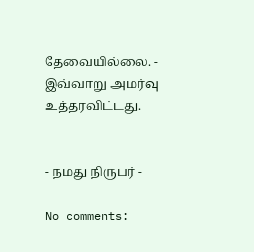தேவையில்லை. - இவ்வாறு அமர்வு உத்தரவிட்டது.


- நமது நிருபர் -

No comments: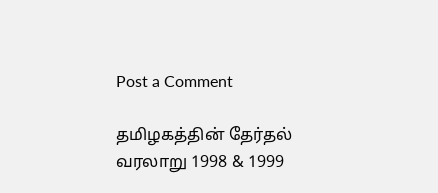Post a Comment

தமிழகத்தின் தேர்தல் வரலாறு 1998 & 1999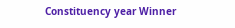Constituency year Winner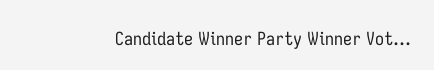Candidate Winner Party Winner Vot...